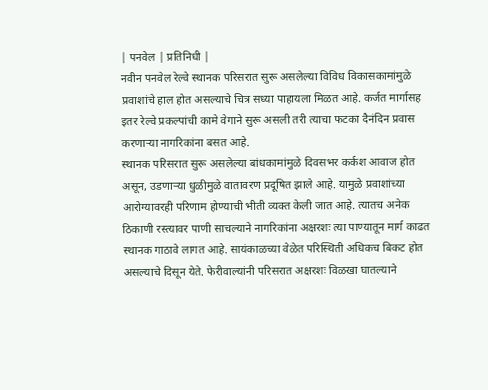| पनवेल | प्रतिनिधी |
नवीन पनवेल रेल्वे स्थानक परिसरात सुरू असलेल्या विविध विकासकामांमुळे प्रवाशांचे हाल होत असल्याचे चित्र सध्या पाहायला मिळत आहे. कर्जत मार्गासह इतर रेल्वे प्रकल्पांची कामे वेगाने सुरू असली तरी त्याचा फटका दैनंदिन प्रवास करणाऱ्या नागरिकांना बसत आहे.
स्थानक परिसरात सुरू असलेल्या बांधकामांमुळे दिवसभर कर्कश आवाज होत असून, उडणाऱ्या धुळीमुळे वातावरण प्रदूषित झाले आहे. यामुळे प्रवाशांच्या आरोग्यावरही परिणाम होण्याची भीती व्यक्त केली जात आहे. त्यातच अनेक ठिकाणी रस्त्यावर पाणी साचल्याने नागरिकांना अक्षरशः त्या पाण्यातून मार्ग काढत स्थानक गाठावे लागत आहे. सायंकाळच्या वेळेत परिस्थिती अधिकच बिकट होत असल्याचे दिसून येते. फेरीवाल्यांनी परिसरात अक्षरशः विळखा घातल्याने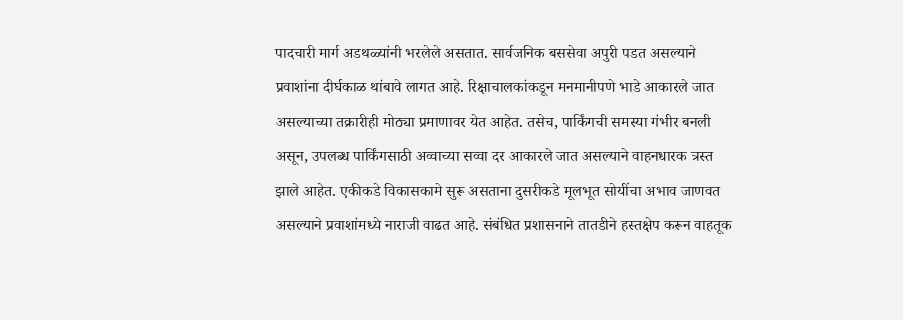पादचारी मार्ग अडथळ्यांनी भरलेले असतात. सार्वजनिक बससेवा अपुरी पडत असल्याने प्रवाशांना दीर्घकाळ थांबावे लागत आहे. रिक्षाचालकांकडून मनमानीपणे भाडे आकारले जात असल्याच्या तक्रारीही मोठ्या प्रमाणावर येत आहेत. तसेच, पार्किंगची समस्या गंभीर बनली असून, उपलब्ध पार्किंगसाठी अव्वाच्या सव्वा दर आकारले जात असल्याने वाहनधारक त्रस्त झाले आहेत. एकीकडे विकासकामे सुरू असताना दुसरीकडे मूलभूत सोयींचा अभाव जाणवत असल्याने प्रवाशांमध्ये नाराजी वाढत आहे. संबंधित प्रशासनाने तातडीने हस्तक्षेप करून वाहतूक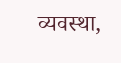व्यवस्था,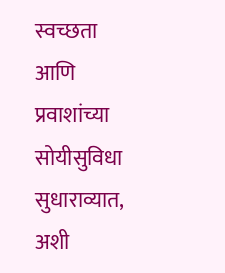स्वच्छता आणि प्रवाशांच्या सोयीसुविधा सुधाराव्यात, अशी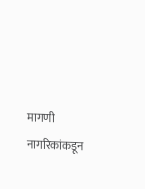मागणी नागरिकांकडून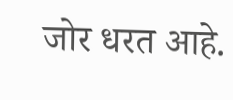जोर धरत आहे.